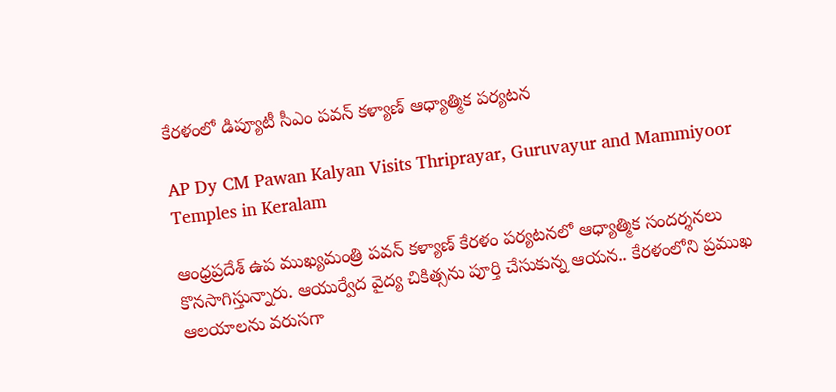కేరళంలో డిప్యూటీ సీఎం పవన్ కళ్యాణ్ ఆధ్యాత్మిక పర్యటన

AP Dy CM Pawan Kalyan Visits Thriprayar, Guruvayur and Mammiyoor Temples in Keralam

ఆంధ్రప్రదేశ్ ఉప ముఖ్యమంత్రి పవన్ కళ్యాణ్ కేరళం పర్యటనలో ఆధ్యాత్మిక సందర్శనలు కొనసాగిస్తున్నారు. ఆయుర్వేద వైద్య చికిత్సను పూర్తి చేసుకున్న ఆయన.. కేరళంలోని ప్రముఖ ఆలయాలను వరుసగా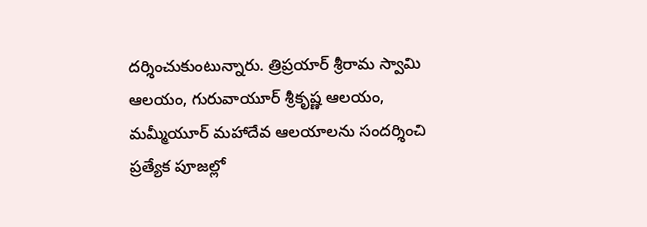దర్శించుకుంటున్నారు. త్రిప్రయార్ శ్రీరామ స్వామి ఆలయం, గురువాయూర్ శ్రీకృష్ణ ఆలయం, మమ్మీయూర్ మహాదేవ ఆలయాలను సందర్శించి ప్రత్యేక పూజల్లో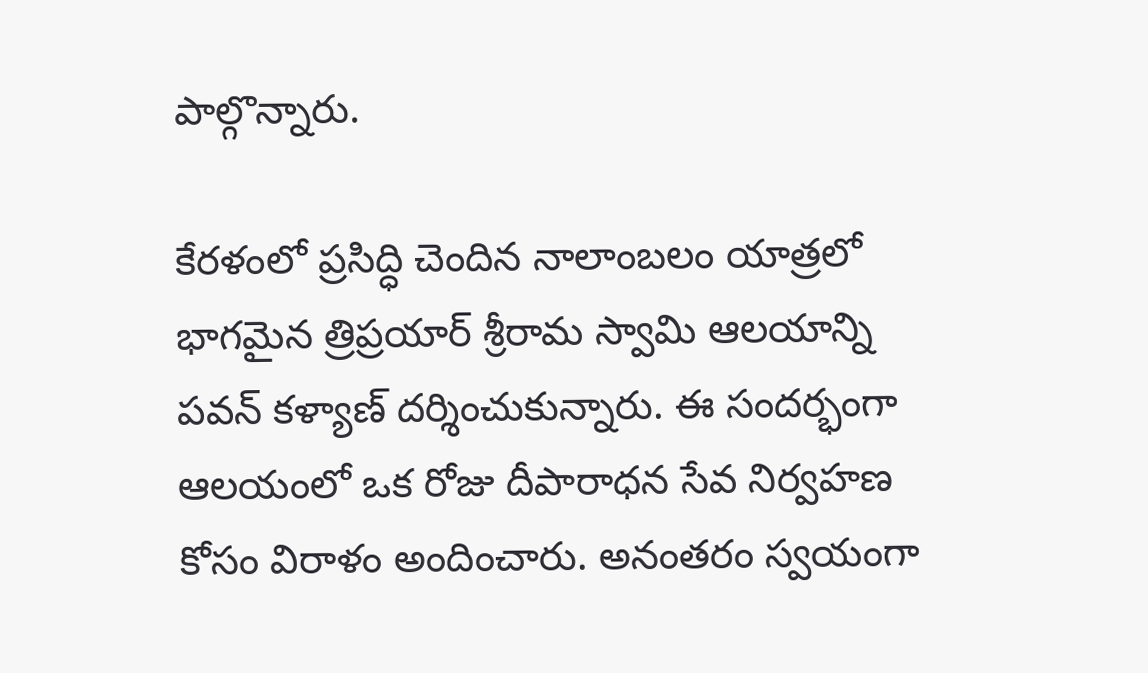పాల్గొన్నారు.

కేరళంలో ప్రసిద్ధి చెందిన నాలాంబలం యాత్రలో భాగమైన త్రిప్రయార్ శ్రీరామ స్వామి ఆలయాన్ని పవన్ కళ్యాణ్ దర్శించుకున్నారు. ఈ సందర్భంగా ఆలయంలో ఒక రోజు దీపారాధన సేవ నిర్వహణ కోసం విరాళం అందించారు. అనంతరం స్వయంగా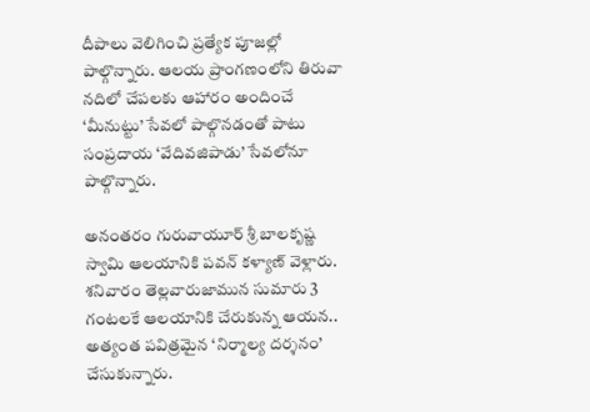దీపాలు వెలిగించి ప్రత్యేక పూజల్లో పాల్గొన్నారు. ఆలయ ప్రాంగణంలోని తిరువా నదిలో చేపలకు ఆహారం అందించే ‘మీనుట్టు’ సేవలో పాల్గొనడంతో పాటు సంప్రదాయ ‘వేదివజిపాడు’ సేవలోనూ పాల్గొన్నారు.

అనంతరం గురువాయూర్ శ్రీ బాలకృష్ణ స్వామి ఆలయానికి పవన్ కళ్యాణ్ వెళ్లారు. శనివారం తెల్లవారుజామున సుమారు 3 గంటలకే ఆలయానికి చేరుకున్న ఆయన.. అత్యంత పవిత్రమైన ‘నిర్మాల్య దర్శనం’ చేసుకున్నారు.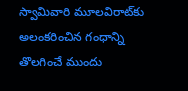స్వామివారి మూలవిరాట్‌కు అలంకరించిన గంధాన్ని తొలగించే ముందు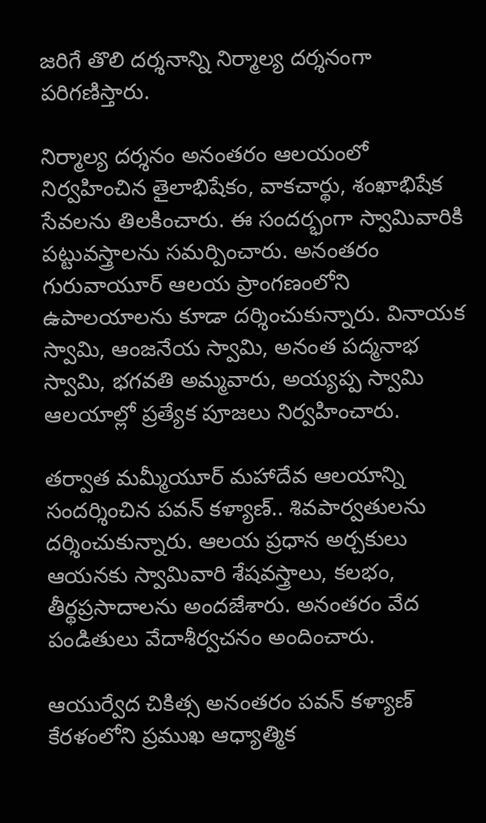జరిగే తొలి దర్శనాన్ని నిర్మాల్య దర్శనంగా పరిగణిస్తారు.

నిర్మాల్య దర్శనం అనంతరం ఆలయంలో నిర్వహించిన తైలాభిషేకం, వాకచార్థు, శంఖాభిషేక సేవలను తిలకించారు. ఈ సందర్భంగా స్వామివారికి పట్టువస్త్రాలను సమర్పించారు. అనంతరం గురువాయూర్ ఆలయ ప్రాంగణంలోని ఉపాలయాలను కూడా దర్శించుకున్నారు. వినాయక స్వామి, ఆంజనేయ స్వామి, అనంత పద్మనాభ స్వామి, భగవతి అమ్మవారు, అయ్యప్ప స్వామి ఆలయాల్లో ప్రత్యేక పూజలు నిర్వహించారు.

తర్వాత మమ్మీయూర్ మహాదేవ ఆలయాన్ని సందర్శించిన పవన్ కళ్యాణ్.. శివపార్వతులను దర్శించుకున్నారు. ఆలయ ప్రధాన అర్చకులు ఆయనకు స్వామివారి శేషవస్త్రాలు, కలభం, తీర్థప్రసాదాలను అందజేశారు. అనంతరం వేద పండితులు వేదాశీర్వచనం అందించారు.

ఆయుర్వేద చికిత్స అనంతరం పవన్ కళ్యాణ్ కేరళంలోని ప్రముఖ ఆధ్యాత్మిక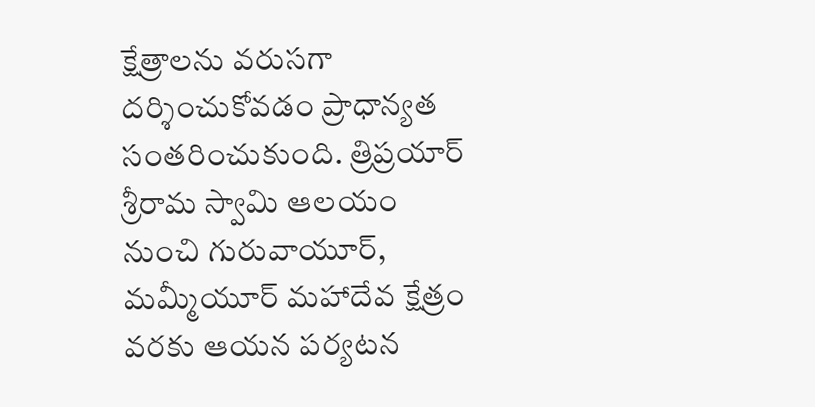క్షేత్రాలను వరుసగా దర్శించుకోవడం ప్రాధాన్యత సంతరించుకుంది. త్రిప్రయార్ శ్రీరామ స్వామి ఆలయం నుంచి గురువాయూర్, మమ్మీయూర్ మహాదేవ క్షేత్రం వరకు ఆయన పర్యటన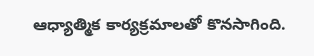ఆధ్యాత్మిక కార్యక్రమాలతో కొనసాగింది.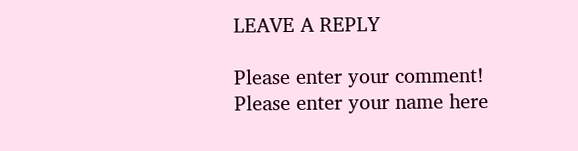LEAVE A REPLY

Please enter your comment!
Please enter your name here